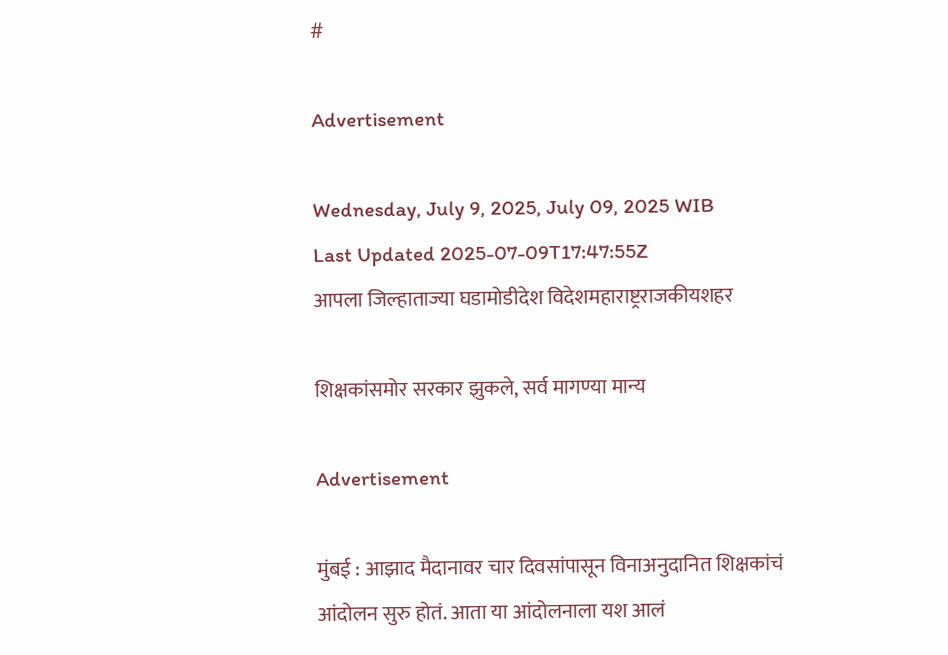#

Advertisement

Wednesday, July 9, 2025, July 09, 2025 WIB
Last Updated 2025-07-09T17:47:55Z
आपला जिल्हाताज्या घडामोडीदेश विदेशमहाराष्ट्रराजकीयशहर

शिक्षकांसमोर सरकार झुकले, सर्व मागण्या मान्य

Advertisement

मुंबई : आझाद मैदानावर चार दिवसांपासून विनाअनुदानित शिक्षकांचं आंदोलन सुरु होतं. आता या आंदोलनाला यश आलं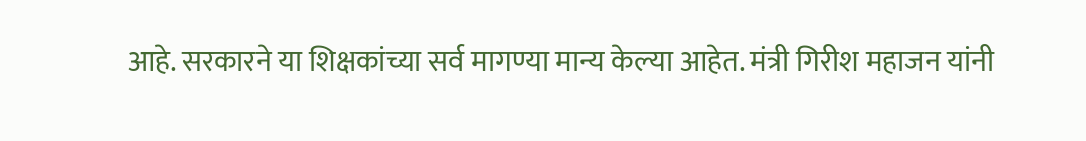आहे. सरकारने या शिक्षकांच्या सर्व मागण्या मान्य केल्या आहेत. मंत्री गिरीश महाजन यांनी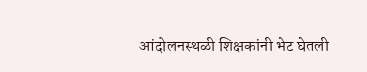आंदोलनस्थळी शिक्षकांनी भेट घेतली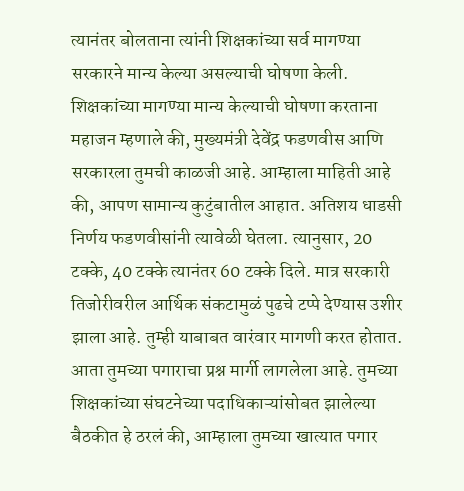त्यानंतर बोलताना त्यांनी शिक्षकांच्या सर्व मागण्या सरकारने मान्य केल्या असल्याची घोषणा केली.
शिक्षकांच्या मागण्या मान्य केल्याची घोषणा करताना महाजन म्हणाले की, मुख्यमंत्री देवेंद्र फडणवीस आणि सरकारला तुमची काळजी आहे. आम्हाला माहिती आहे की, आपण सामान्य कुटुंबातील आहात. अतिशय धाडसी निर्णय फडणवीसांनी त्यावेळी घेतला. त्यानुसार, 20 टक्के, 40 टक्के त्यानंतर 60 टक्के दिले. मात्र सरकारी तिजोरीवरील आर्थिक संकटामुळं पुढचे टप्पे देण्यास उशीर झाला आहे. तुम्ही याबाबत वारंवार मागणी करत होतात. आता तुमच्या पगाराचा प्रश्न मार्गी लागलेला आहे. तुमच्या शिक्षकांच्या संघटनेच्या पदाधिकाऱ्यांसोबत झालेल्या बैठकीत हे ठरलं की, आम्हाला तुमच्या खात्यात पगार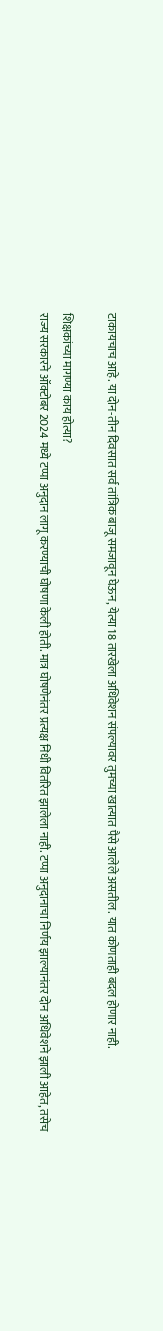टाकायचाच आहे. या दोन-तीन दिवसात सर्व तांत्रिक बाजू समजावून घेऊन, येत्या 18 तारखेला अधिवेशन संपल्यावर तुमच्या खात्यात पैसे आलेले असतील. यात कोणताही बदल होणार नाही.

शिक्षकांच्या मागण्या काय होत्या?
राज्य सरकारने ऑक्टोबर 2024 मध्ये टप्पा अनुदान लागू करण्याची घोषणा केली होती. मात्र घोषणेनंतर प्रत्यक्ष निधी वितरित झालेला नाही. टप्पा अनुदानाचा निर्णय झाल्यानंतर दोन अधिवेशने झाली आहेत, तसेच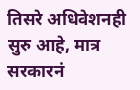तिसरे अधिवेशनही सुरु आहे, मात्र सरकारनं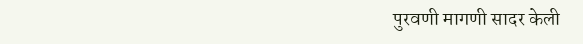पुरवणी मागणी सादर केली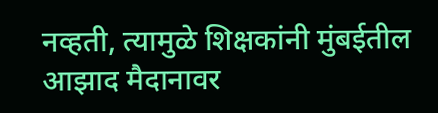नव्हती, त्यामुळे शिक्षकांनी मुंबईतील आझाद मैदानावर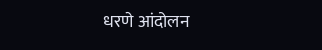धरणे आंदोलन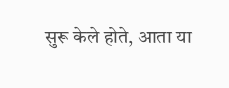सुरू केले होते, आता या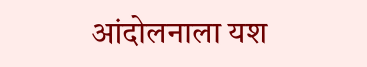आंदोलनाला यश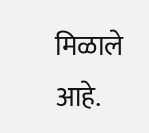मिळाले आहे.